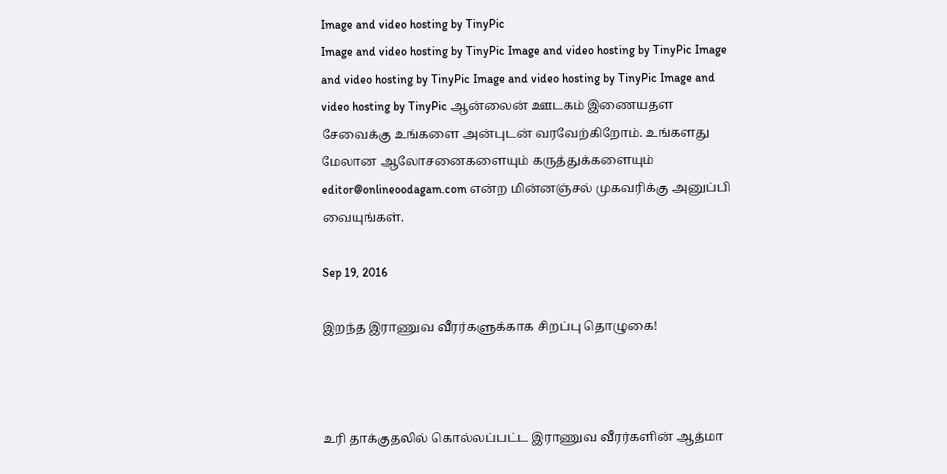Image and video hosting by TinyPic
Image and video hosting by TinyPic Image and video hosting by TinyPic Image and video hosting by TinyPic Image and video hosting by TinyPic Image and video hosting by TinyPic ஆன்லைன் ஊடகம் இணையதள சேவைக்கு உங்களை அன்புடன் வரவேற்கிறோம். உங்களது மேலான ஆலோசனைகளையும் கருத்துக்களையும் editor@onlineoodagam.com என்ற மின்னஞ்சல் முகவரிக்கு அனுப்பி வையுங்கள்.

Sep 19, 2016

இறந்த இராணுவ வீரர்களுக்காக சிறப்பு தொழுகை!



உரி தாக்குதலில் கொல்லப்பட்ட இராணுவ வீரர்களின் ஆத்மா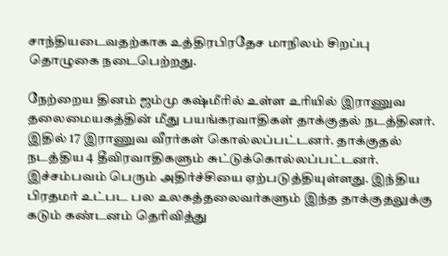சாந்தியடைவதற்காக உத்திரபிரதேச மாநிலம் சிறப்பு தொழுகை நடைபெற்றது.

நேற்றைய தினம் ஜம்மு கஷ்மீரில் உள்ள உரியில் இராணுவ தலைமையகத்தின் மீது பயங்கரவாதிகள் தாக்குதல் நடத்தினர். இதில் 17 இராணுவ வீரர்கள் கொல்லப்பட்டனர். தாக்குதல் நடத்திய 4 தீவிரவாதிகளும் சுட்டுக்கொல்லப்பட்டனர். இச்சம்பவம் பெரும் அதிர்ச்சியை ஏற்படுத்தியுள்ளது. இந்திய பிரதமர் உட்பட பல உலகத்தலைவர்களும் இந்த தாக்குதலுக்கு கடும் கண்டனம் தெரிவித்து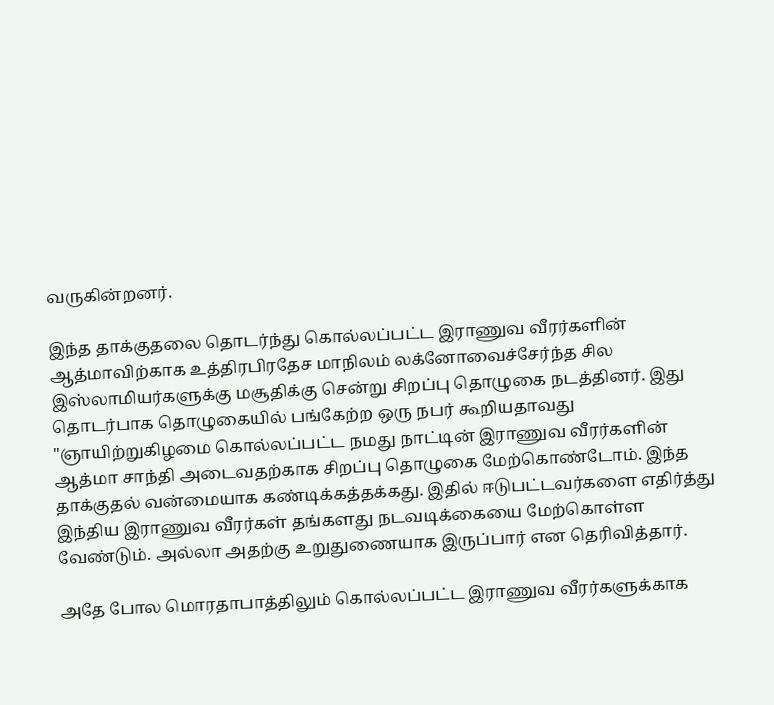வருகின்றனர்.

இந்த தாக்குதலை தொடர்ந்து கொல்லப்பட்ட இராணுவ வீரர்களின் ஆத்மாவிற்காக உத்திரபிரதேச மாநிலம் லக்னோவைச்சேர்ந்த சில இஸ்லாமியர்களுக்கு மசூதிக்கு சென்று சிறப்பு தொழுகை நடத்தினர். இது தொடர்பாக தொழுகையில் பங்கேற்ற ஒரு நபர் கூறியதாவது "ஞாயிற்றுகிழமை கொல்லப்பட்ட நமது நாட்டின் இராணுவ வீரர்களின் ஆத்மா சாந்தி அடைவதற்காக சிறப்பு தொழுகை மேற்கொண்டோம். இந்த தாக்குதல் வன்மையாக கண்டிக்கத்தக்கது. இதில் ஈடுபட்டவர்களை எதிர்த்து இந்திய இராணுவ வீரர்கள் தங்களது நடவடிக்கையை மேற்கொள்ள வேண்டும். அல்லா அதற்கு உறுதுணையாக இருப்பார் என தெரிவித்தார்.

அதே போல மொரதாபாத்திலும் கொல்லப்பட்ட இராணுவ வீரர்களுக்காக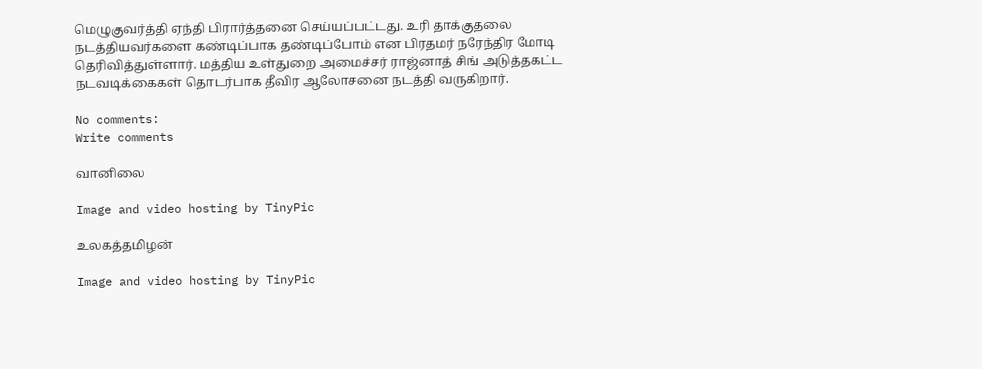மெழுகுவர்த்தி ஏந்தி பிரார்த்தனை செய்யப்பட்டது. உரி தாக்குதலை நடத்தியவர்களை கண்டிப்பாக தண்டிப்போம் என பிரதமர் நரேந்திர மோடி தெரிவித்துள்ளார். மத்திய உள்துறை அமைச்சர் ராஜ்னாத் சிங் அடுத்தகட்ட நடவடிக்கைகள் தொடர்பாக தீவிர ஆலோசனை நடத்தி வருகிறார்.

No comments:
Write comments

வானிலை

Image and video hosting by TinyPic

உலகத்தமிழன்

Image and video hosting by TinyPic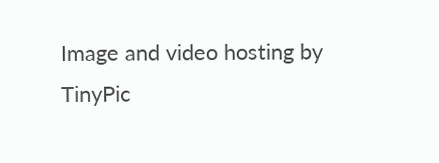Image and video hosting by TinyPic